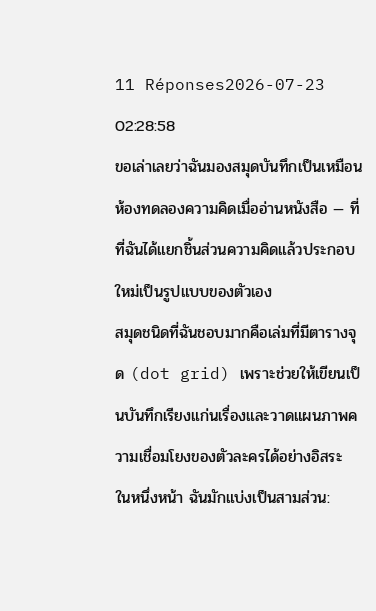11 Réponses2026-07-23 02:28:58
ขอเล่าเลยว่าฉันมองสมุดบันทึกเป็นเหมือนห้องทดลองความคิดเมื่ออ่านหนังสือ — ที่ที่ฉันได้แยกชิ้นส่วนความคิดแล้วประกอบใหม่เป็นรูปแบบของตัวเอง
สมุดชนิดที่ฉันชอบมากคือเล่มที่มีตารางจุด (dot grid) เพราะช่วยให้เขียนเป็นบันทึกเรียงแก่นเรื่องและวาดแผนภาพความเชื่อมโยงของตัวละครได้อย่างอิสระ ในหนึ่งหน้า ฉันมักแบ่งเป็นสามส่วน: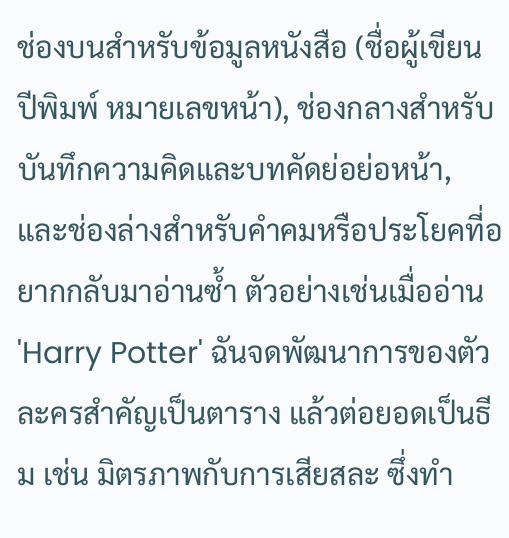ช่องบนสำหรับข้อมูลหนังสือ (ชื่อผู้เขียน ปีพิมพ์ หมายเลขหน้า), ช่องกลางสำหรับบันทึกความคิดและบทคัดย่อย่อหน้า, และช่องล่างสำหรับคำคมหรือประโยคที่อยากกลับมาอ่านซ้ำ ตัวอย่างเช่นเมื่ออ่าน 'Harry Potter' ฉันจดพัฒนาการของตัวละครสำคัญเป็นตาราง แล้วต่อยอดเป็นธีม เช่น มิตรภาพกับการเสียสละ ซึ่งทำ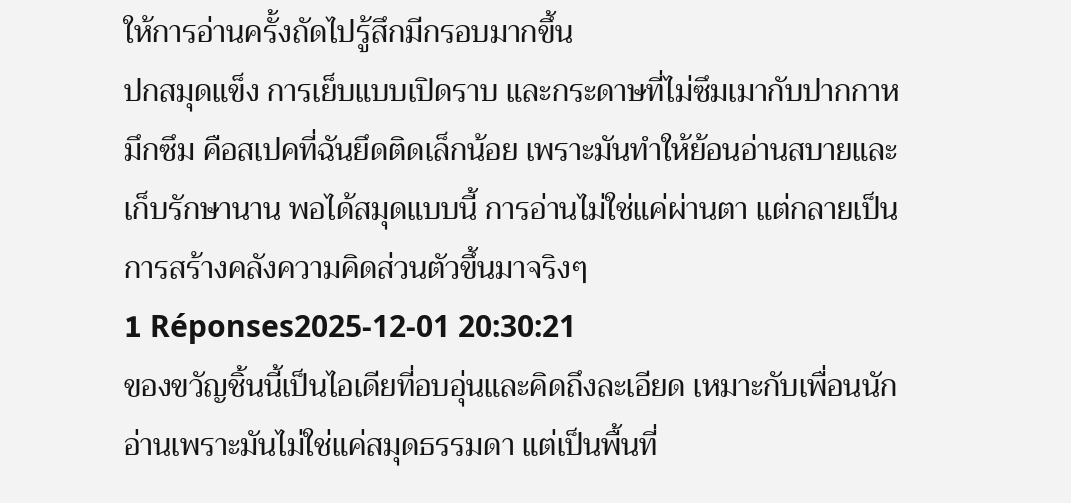ให้การอ่านครั้งถัดไปรู้สึกมีกรอบมากขึ้น
ปกสมุดแข็ง การเย็บแบบเปิดราบ และกระดาษที่ไม่ซึมเมากับปากกาหมึกซึม คือสเปคที่ฉันยึดติดเล็กน้อย เพราะมันทำให้ย้อนอ่านสบายและเก็บรักษานาน พอได้สมุดแบบนี้ การอ่านไม่ใช่แค่ผ่านตา แต่กลายเป็นการสร้างคลังความคิดส่วนตัวขึ้นมาจริงๆ
1 Réponses2025-12-01 20:30:21
ของขวัญชิ้นนี้เป็นไอเดียที่อบอุ่นและคิดถึงละเอียด เหมาะกับเพื่อนนักอ่านเพราะมันไม่ใช่แค่สมุดธรรมดา แต่เป็นพื้นที่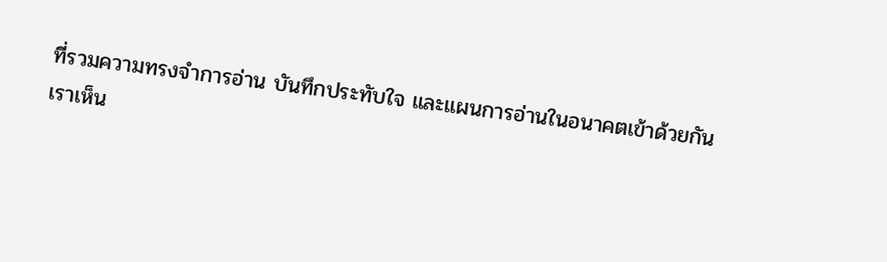ที่รวมความทรงจำการอ่าน บันทึกประทับใจ และแผนการอ่านในอนาคตเข้าด้วยกัน เราเห็น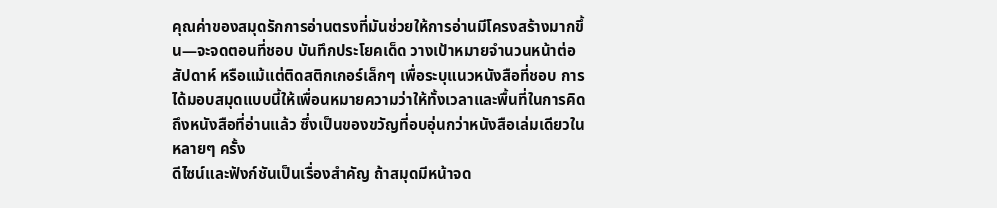คุณค่าของสมุดรักการอ่านตรงที่มันช่วยให้การอ่านมีโครงสร้างมากขึ้น—จะจดตอนที่ชอบ บันทึกประโยคเด็ด วางเป้าหมายจำนวนหน้าต่อสัปดาห์ หรือแม้แต่ติดสติกเกอร์เล็กๆ เพื่อระบุแนวหนังสือที่ชอบ การได้มอบสมุดแบบนี้ให้เพื่อนหมายความว่าให้ทั้งเวลาและพื้นที่ในการคิดถึงหนังสือที่อ่านแล้ว ซึ่งเป็นของขวัญที่อบอุ่นกว่าหนังสือเล่มเดียวในหลายๆ ครั้ง
ดีไซน์และฟังก์ชันเป็นเรื่องสำคัญ ถ้าสมุดมีหน้าจด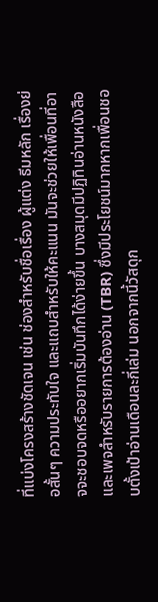ที่แบ่งโครงสร้างชัดเจน เช่น ช่องสำหรับชื่อเรื่อง ผู้แต่ง ธีมหลัก เรื่องย่อสั้นๆ ความประทับใจ และแถบสำหรับให้คะแนน มันจะช่วยให้เพื่อนที่อาจจะชอบจดหรืออยากเริ่มบันทึกได้ง่ายขึ้น บางสมุดมีปฏิทินอ่านหนังสือและเพจสำหรับรายการต้องอ่าน (TBR) ซึ่งมีประโยชน์มากหากเพื่อนชอบตั้งเป้าอ่านเดือนละกี่เล่ม นอกจากนี้วัสดุก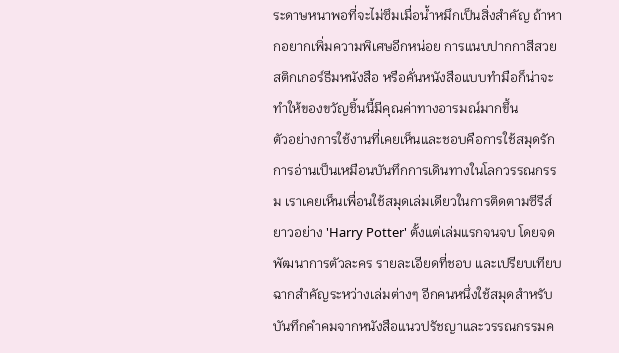ระดาษหนาพอที่จะไม่ซึมเมื่อน้ำหมึกเป็นสิ่งสำคัญ ถ้าหากอยากเพิ่มความพิเศษอีกหน่อย การแนบปากกาสีสวย สติกเกอร์ธีมหนังสือ หรือคั่นหนังสือแบบทำมือก็น่าจะทำให้ของขวัญชิ้นนี้มีคุณค่าทางอารมณ์มากขึ้น
ตัวอย่างการใช้งานที่เคยเห็นและชอบคือการใช้สมุดรักการอ่านเป็นเหมือนบันทึกการเดินทางในโลกวรรณกรรม เราเคยเห็นเพื่อนใช้สมุดเล่มเดียวในการติดตามซีรีส์ยาวอย่าง 'Harry Potter' ตั้งแต่เล่มแรกจนจบ โดยจดพัฒนาการตัวละคร รายละเอียดที่ชอบ และเปรียบเทียบฉากสำคัญระหว่างเล่มต่างๆ อีกคนหนึ่งใช้สมุดสำหรับบันทึกคำคมจากหนังสือแนวปรัชญาและวรรณกรรมค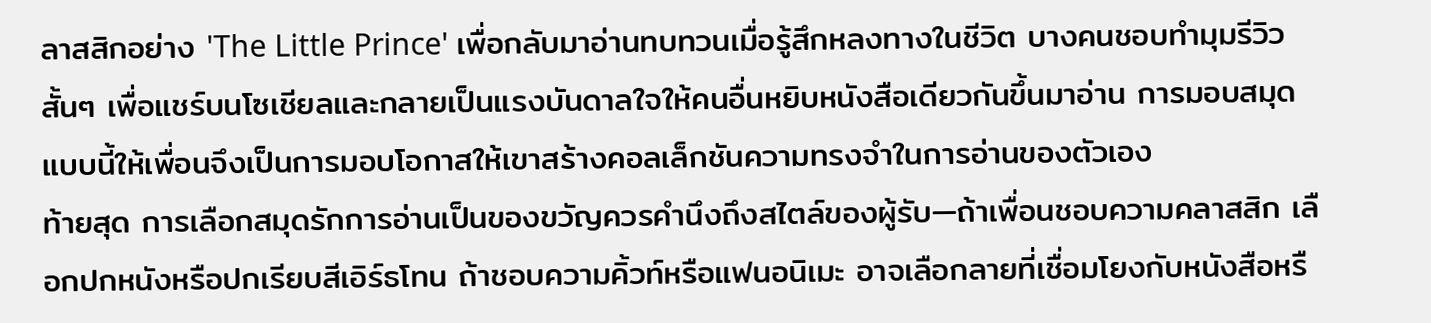ลาสสิกอย่าง 'The Little Prince' เพื่อกลับมาอ่านทบทวนเมื่อรู้สึกหลงทางในชีวิต บางคนชอบทำมุมรีวิวสั้นๆ เพื่อแชร์บนโซเชียลและกลายเป็นแรงบันดาลใจให้คนอื่นหยิบหนังสือเดียวกันขึ้นมาอ่าน การมอบสมุดแบบนี้ให้เพื่อนจึงเป็นการมอบโอกาสให้เขาสร้างคอลเล็กชันความทรงจำในการอ่านของตัวเอง
ท้ายสุด การเลือกสมุดรักการอ่านเป็นของขวัญควรคำนึงถึงสไตล์ของผู้รับ—ถ้าเพื่อนชอบความคลาสสิก เลือกปกหนังหรือปกเรียบสีเอิร์ธโทน ถ้าชอบความคิ้วท์หรือแฟนอนิเมะ อาจเลือกลายที่เชื่อมโยงกับหนังสือหรื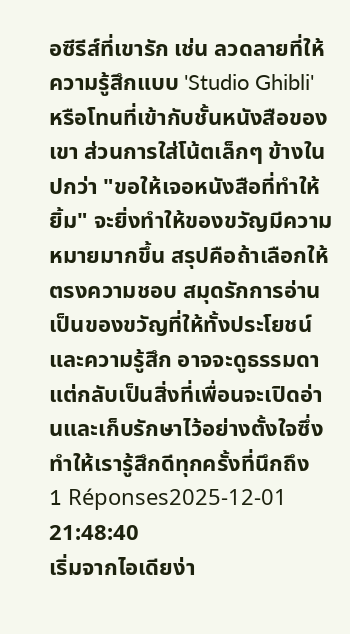อซีรีส์ที่เขารัก เช่น ลวดลายที่ให้ความรู้สึกแบบ 'Studio Ghibli' หรือโทนที่เข้ากับชั้นหนังสือของเขา ส่วนการใส่โน้ตเล็กๆ ข้างในปกว่า "ขอให้เจอหนังสือที่ทำให้ยิ้ม" จะยิ่งทำให้ของขวัญมีความหมายมากขึ้น สรุปคือถ้าเลือกให้ตรงความชอบ สมุดรักการอ่านเป็นของขวัญที่ให้ทั้งประโยชน์และความรู้สึก อาจจะดูธรรมดาแต่กลับเป็นสิ่งที่เพื่อนจะเปิดอ่านและเก็บรักษาไว้อย่างตั้งใจซึ่งทำให้เรารู้สึกดีทุกครั้งที่นึกถึง
1 Réponses2025-12-01 21:48:40
เริ่มจากไอเดียง่า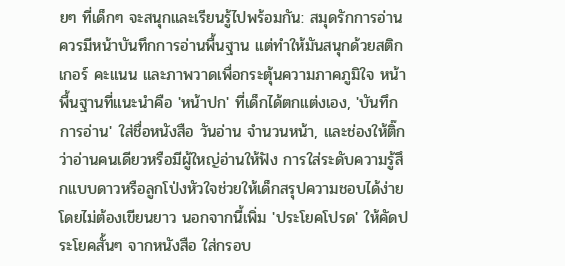ยๆ ที่เด็กๆ จะสนุกและเรียนรู้ไปพร้อมกัน: สมุดรักการอ่านควรมีหน้าบันทึกการอ่านพื้นฐาน แต่ทำให้มันสนุกด้วยสติกเกอร์ คะแนน และภาพวาดเพื่อกระตุ้นความภาคภูมิใจ หน้าพื้นฐานที่แนะนำคือ 'หน้าปก' ที่เด็กได้ตกแต่งเอง, 'บันทึกการอ่าน' ใส่ชื่อหนังสือ วันอ่าน จำนวนหน้า, และช่องให้ติ๊กว่าอ่านคนเดียวหรือมีผู้ใหญ่อ่านให้ฟัง การใส่ระดับความรู้สึกแบบดาวหรือลูกโป่งหัวใจช่วยให้เด็กสรุปความชอบได้ง่ายโดยไม่ต้องเขียนยาว นอกจากนี้เพิ่ม 'ประโยคโปรด' ให้คัดประโยคสั้นๆ จากหนังสือ ใส่กรอบ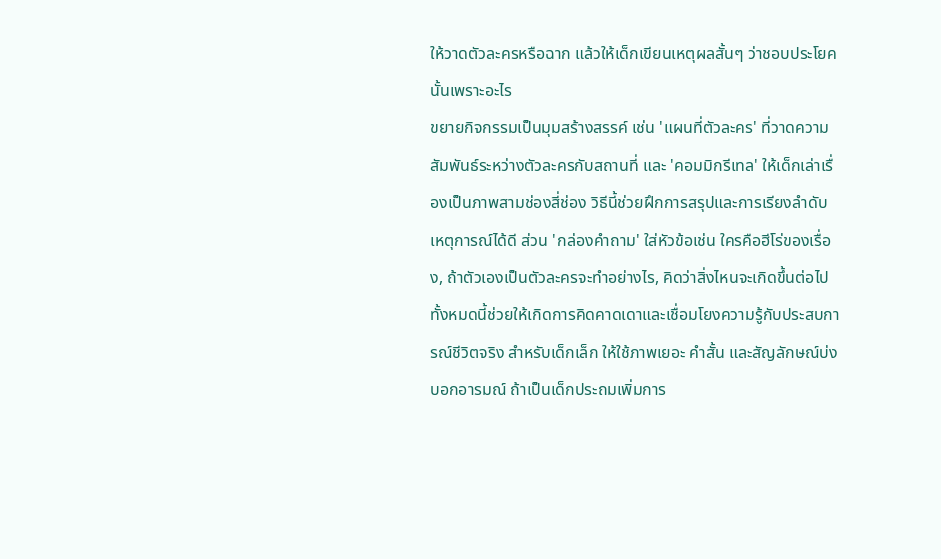ให้วาดตัวละครหรือฉาก แล้วให้เด็กเขียนเหตุผลสั้นๆ ว่าชอบประโยคนั้นเพราะอะไร
ขยายกิจกรรมเป็นมุมสร้างสรรค์ เช่น 'แผนที่ตัวละคร' ที่วาดความสัมพันธ์ระหว่างตัวละครกับสถานที่ และ 'คอมมิกรีเทล' ให้เด็กเล่าเรื่องเป็นภาพสามช่องสี่ช่อง วิธีนี้ช่วยฝึกการสรุปและการเรียงลำดับเหตุการณ์ได้ดี ส่วน 'กล่องคำถาม' ใส่หัวข้อเช่น ใครคือฮีโร่ของเรื่อง, ถ้าตัวเองเป็นตัวละครจะทำอย่างไร, คิดว่าสิ่งไหนจะเกิดขึ้นต่อไป ทั้งหมดนี้ช่วยให้เกิดการคิดคาดเดาและเชื่อมโยงความรู้กับประสบการณ์ชีวิตจริง สำหรับเด็กเล็ก ให้ใช้ภาพเยอะ คำสั้น และสัญลักษณ์บ่งบอกอารมณ์ ถ้าเป็นเด็กประถมเพิ่มการ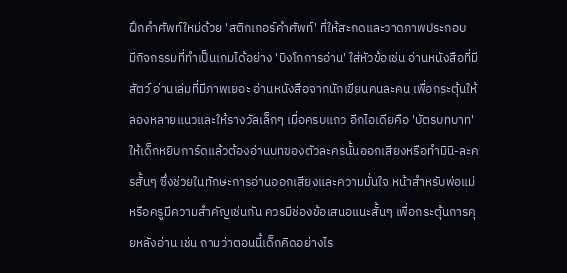ฝึกคำศัพท์ใหม่ด้วย 'สติกเกอร์คำศัพท์' ที่ให้สะกดและวาดภาพประกอบ
มีกิจกรรมที่ทำเป็นเกมได้อย่าง 'บิงโกการอ่าน' ใส่หัวข้อเช่น อ่านหนังสือที่มีสัตว์ อ่านเล่มที่มีภาพเยอะ อ่านหนังสือจากนักเขียนคนละคน เพื่อกระตุ้นให้ลองหลายแนวและให้รางวัลเล็กๆ เมื่อครบแถว อีกไอเดียคือ 'บัตรบทบาท' ให้เด็กหยิบการ์ดแล้วต้องอ่านบทของตัวละครนั้นออกเสียงหรือทำมินิ-ละครสั้นๆ ซึ่งช่วยในทักษะการอ่านออกเสียงและความมั่นใจ หน้าสำหรับพ่อแม่หรือครูมีความสำคัญเช่นกัน ควรมีช่องข้อเสนอแนะสั้นๆ เพื่อกระตุ้นการคุยหลังอ่าน เช่น ถามว่าตอนนี้เด็กคิดอย่างไร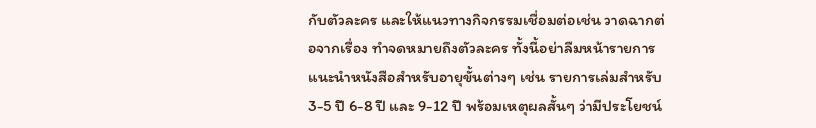กับตัวละคร และให้แนวทางกิจกรรมเชื่อมต่อเช่น วาดฉากต่อจากเรื่อง ทำจดหมายถึงตัวละคร ทั้งนี้อย่าลืมหน้ารายการแนะนำหนังสือสำหรับอายุขั้นต่างๆ เช่น รายการเล่มสำหรับ 3-5 ปี 6-8 ปี และ 9-12 ปี พร้อมเหตุผลสั้นๆ ว่ามีประโยชน์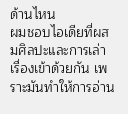ด้านไหน
ผมชอบไอเดียที่ผสมศิลปะและการเล่าเรื่องเข้าด้วยกัน เพราะมันทำให้การอ่าน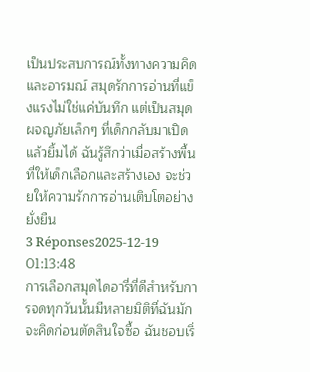เป็นประสบการณ์ทั้งทางความคิดและอารมณ์ สมุดรักการอ่านที่แข็งแรงไม่ใช่แค่บันทึก แต่เป็นสมุดผจญภัยเล็กๆ ที่เด็กกลับมาเปิดแล้วยิ้มได้ ฉันรู้สึกว่าเมื่อสร้างพื้นที่ให้เด็กเลือกและสร้างเอง จะช่วยให้ความรักการอ่านเติบโตอย่างยั่งยืน
3 Réponses2025-12-19 01:13:48
การเลือกสมุดไดอารี่ที่ดีสำหรับการจดทุกวันนั้นมีหลายมิติที่ฉันมักจะคิดก่อนตัดสินใจซื้อ ฉันชอบเริ่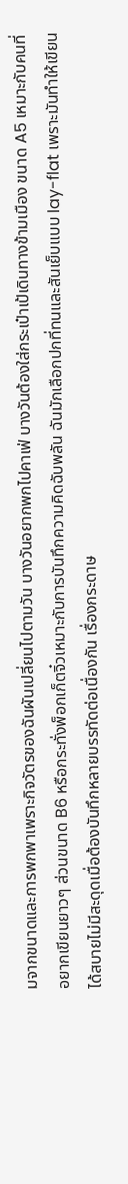มจากขนาดและการพกพาเพราะกิจวัตรของฉันผันเปลี่ยนไปตามวัน บางวันอยากพกไปคาเฟ่ บางวันต้องใส่กระเป๋าเป้เดินทางข้ามเมือง ขนาด A5 เหมาะกับคนที่อยากเขียนยาวๆ ส่วนขนาด B6 หรือกระทั่งพ็อกเก็ตจิ๋วเหมาะกับการบันทึกความคิดฉับพลัน ฉันมักเลือกปกที่ทนและสันเย็บแบบ lay-flat เพราะมันทำให้เขียนได้สบายไม่มีสะดุดเมื่อต้องบันทึกหลายบรรทัดต่อเนื่องกัน เรื่องกระดาษ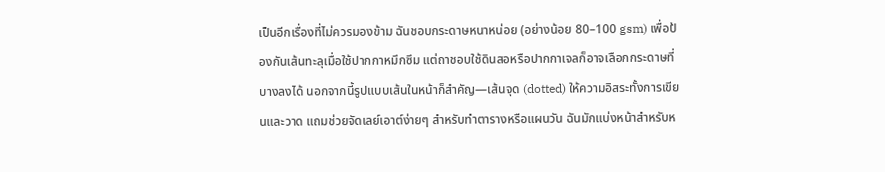เป็นอีกเรื่องที่ไม่ควรมองข้าม ฉันชอบกระดาษหนาหน่อย (อย่างน้อย 80–100 gsm) เพื่อป้องกันเส้นทะลุเมื่อใช้ปากกาหมึกซึม แต่ถาชอบใช้ดินสอหรือปากกาเจลก็อาจเลือกกระดาษที่บางลงได้ นอกจากนี้รูปแบบเส้นในหน้าก็สำคัญ—เส้นจุด (dotted) ให้ความอิสระทั้งการเขียนและวาด แถมช่วยจัดเลย์เอาต์ง่ายๆ สำหรับทำตารางหรือแผนวัน ฉันมักแบ่งหน้าสำหรับห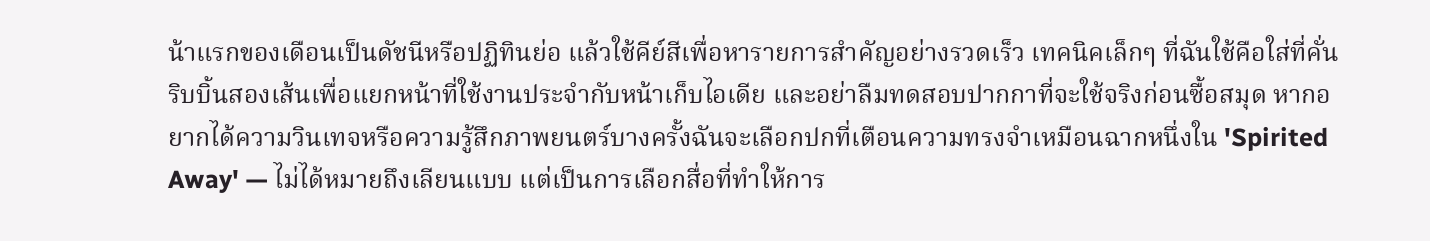น้าแรกของเดือนเป็นดัชนีหรือปฏิทินย่อ แล้วใช้คีย์สีเพื่อหารายการสำคัญอย่างรวดเร็ว เทคนิคเล็กๆ ที่ฉันใช้คือใส่ที่คั่นริบบิ้นสองเส้นเพื่อแยกหน้าที่ใช้งานประจำกับหน้าเก็บไอเดีย และอย่าลืมทดสอบปากกาที่จะใช้จริงก่อนซื้อสมุด หากอยากได้ความวินเทจหรือความรู้สึกภาพยนตร์บางครั้งฉันจะเลือกปกที่เตือนความทรงจำเหมือนฉากหนึ่งใน 'Spirited Away' — ไม่ได้หมายถึงเลียนแบบ แต่เป็นการเลือกสื่อที่ทำให้การ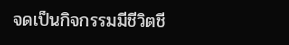จดเป็นกิจกรรมมีชีวิตชี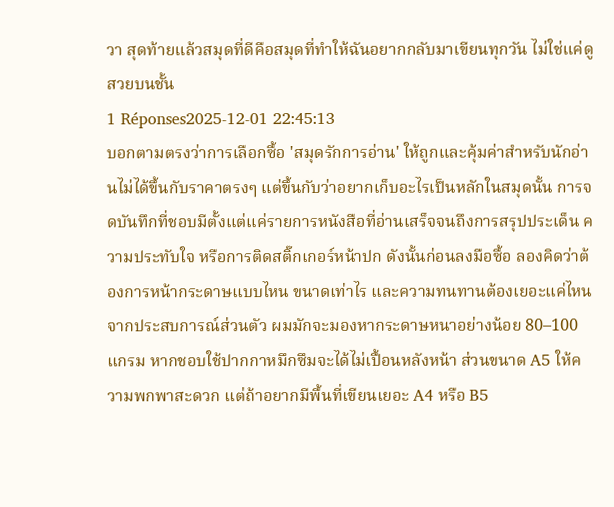วา สุดท้ายแล้วสมุดที่ดีคือสมุดที่ทำให้ฉันอยากกลับมาเขียนทุกวัน ไม่ใช่แค่ดูสวยบนชั้น
1 Réponses2025-12-01 22:45:13
บอกตามตรงว่าการเลือกซื้อ 'สมุดรักการอ่าน' ให้ถูกและคุ้มค่าสำหรับนักอ่านไม่ได้ขึ้นกับราคาตรงๆ แต่ขึ้นกับว่าอยากเก็บอะไรเป็นหลักในสมุดนั้น การจดบันทึกที่ชอบมีตั้งแต่แค่รายการหนังสือที่อ่านเสร็จจนถึงการสรุปประเด็น ความประทับใจ หรือการติดสติ๊กเกอร์หน้าปก ดังนั้นก่อนลงมือซื้อ ลองคิดว่าต้องการหน้ากระดาษแบบไหน ขนาดเท่าไร และความทนทานต้องเยอะแค่ไหน จากประสบการณ์ส่วนตัว ผมมักจะมองหากระดาษหนาอย่างน้อย 80–100 แกรม หากชอบใช้ปากกาหมึกซึมจะได้ไม่เปื้อนหลังหน้า ส่วนขนาด A5 ให้ความพกพาสะดวก แต่ถ้าอยากมีพื้นที่เขียนเยอะ A4 หรือ B5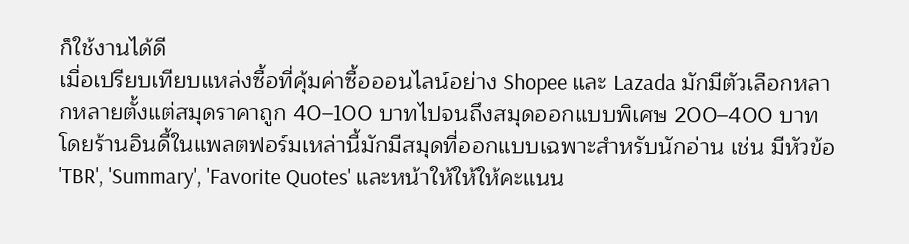ก็ใช้งานได้ดี
เมื่อเปรียบเทียบแหล่งซื้อที่คุ้มค่าซื้อออนไลน์อย่าง Shopee และ Lazada มักมีตัวเลือกหลากหลายตั้งแต่สมุดราคาถูก 40–100 บาทไปจนถึงสมุดออกแบบพิเศษ 200–400 บาท โดยร้านอินดี้ในแพลตฟอร์มเหล่านี้มักมีสมุดที่ออกแบบเฉพาะสำหรับนักอ่าน เช่น มีหัวข้อ 'TBR', 'Summary', 'Favorite Quotes' และหน้าให้ให้ให้คะแนน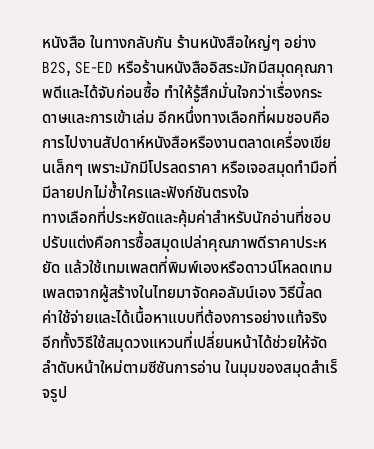หนังสือ ในทางกลับกัน ร้านหนังสือใหญ่ๆ อย่าง B2S, SE-ED หรือร้านหนังสืออิสระมักมีสมุดคุณภาพดีและได้จับก่อนซื้อ ทำให้รู้สึกมั่นใจกว่าเรื่องกระดาษและการเข้าเล่ม อีกหนึ่งทางเลือกที่ผมชอบคือการไปงานสัปดาห์หนังสือหรืองานตลาดเครื่องเขียนเล็กๆ เพราะมักมีโปรลดราคา หรือเจอสมุดทำมือที่มีลายปกไม่ซ้ำใครและฟังก์ชันตรงใจ
ทางเลือกที่ประหยัดและคุ้มค่าสำหรับนักอ่านที่ชอบปรับแต่งคือการซื้อสมุดเปล่าคุณภาพดีราคาประหยัด แล้วใช้เทมเพลตที่พิมพ์เองหรือดาวน์โหลดเทมเพลตจากผู้สร้างในไทยมาจัดคอลัมน์เอง วิธีนี้ลดค่าใช้จ่ายและได้เนื้อหาแบบที่ต้องการอย่างแท้จริง อีกทั้งวิธีใช้สมุดวงแหวนที่เปลี่ยนหน้าได้ช่วยให้จัดลำดับหน้าใหม่ตามซีซันการอ่าน ในมุมของสมุดสำเร็จรูป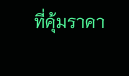ที่คุ้มราคา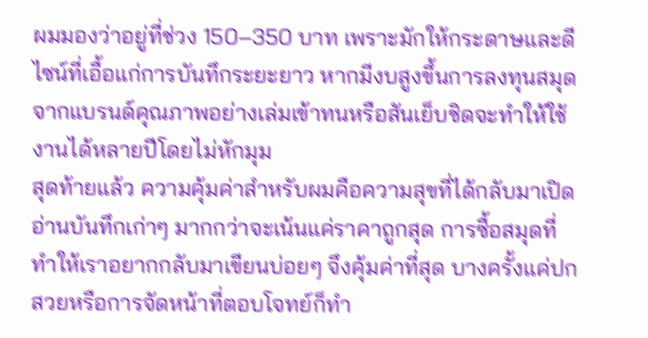ผมมองว่าอยู่ที่ช่วง 150–350 บาท เพราะมักให้กระดาษและดีไซน์ที่เอื้อแก่การบันทึกระยะยาว หากมีงบสูงขึ้นการลงทุนสมุดจากแบรนด์คุณภาพอย่างเล่มเข้าทนหรือสันเย็บชิดจะทำให้ใช้งานได้หลายปีโดยไม่หักมุม
สุดท้ายแล้ว ความคุ้มค่าสำหรับผมคือความสุขที่ได้กลับมาเปิดอ่านบันทึกเก่าๆ มากกว่าจะเน้นแค่ราคาถูกสุด การซื้อสมุดที่ทำให้เราอยากกลับมาเขียนบ่อยๆ จึงคุ้มค่าที่สุด บางครั้งแค่ปกสวยหรือการจัดหน้าที่ตอบโจทย์ก็ทำ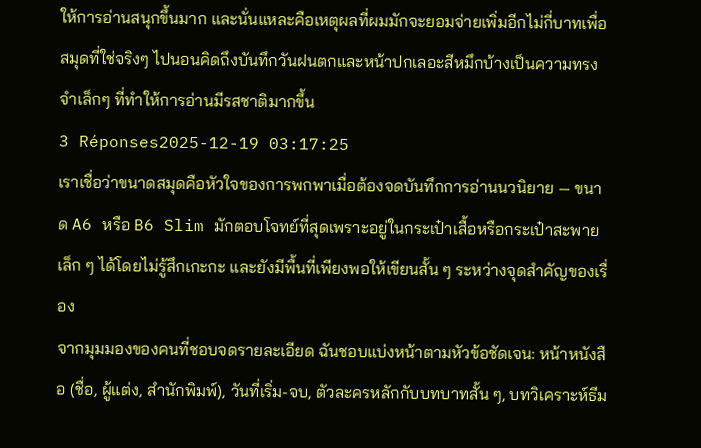ให้การอ่านสนุกขึ้นมาก และนั่นแหละคือเหตุผลที่ผมมักจะยอมจ่ายเพิ่มอีกไม่กี่บาทเพื่อสมุดที่ใช่จริงๆ ไปนอนคิดถึงบันทึกวันฝนตกและหน้าปกเลอะสีหมึกบ้างเป็นความทรงจำเล็กๆ ที่ทำให้การอ่านมีรสชาติมากขึ้น
3 Réponses2025-12-19 03:17:25
เราเชื่อว่าขนาดสมุดคือหัวใจของการพกพาเมื่อต้องจดบันทึกการอ่านนวนิยาย — ขนาด A6 หรือ B6 Slim มักตอบโจทย์ที่สุดเพราะอยู่ในกระเป๋าเสื้อหรือกระเป๋าสะพายเล็ก ๆ ได้โดยไม่รู้สึกเกะกะ และยังมีพื้นที่เพียงพอให้เขียนสั้น ๆ ระหว่างจุดสำคัญของเรื่อง
จากมุมมองของคนที่ชอบจดรายละเอียด ฉันชอบแบ่งหน้าตามหัวข้อชัดเจน: หน้าหนังสือ (ชื่อ, ผู้แต่ง, สำนักพิมพ์), วันที่เริ่ม-จบ, ตัวละครหลักกับบทบาทสั้น ๆ, บทวิเคราะห์ธีม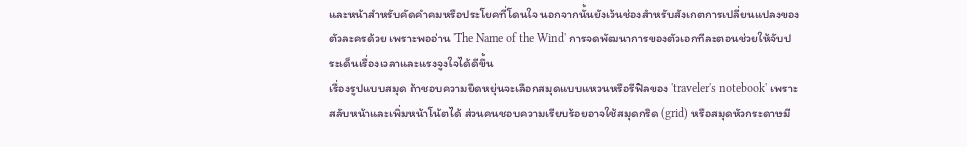และหน้าสำหรับคัดคำคมหรือประโยคที่โดนใจ นอกจากนั้นยังเว้นช่องสำหรับสังเกตการเปลี่ยนแปลงของตัวละครด้วย เพราะพออ่าน 'The Name of the Wind' การจดพัฒนาการของตัวเอกทีละตอนช่วยให้จับประเด็นเรื่องเวลาและแรงจูงใจได้ดีขึ้น
เรื่องรูปแบบสมุด ถ้าชอบความยืดหยุ่นจะเลือกสมุดแบบแหวนหรือรีฟิลของ 'traveler's notebook' เพราะสลับหน้าและเพิ่มหน้าโน้ตได้ ส่วนคนชอบความเรียบร้อยอาจใช้สมุดกริด (grid) หรือสมุดหัวกระดาษมี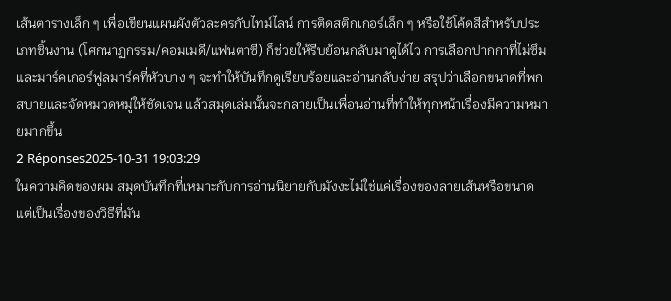เส้นตารางเล็ก ๆ เพื่อเขียนแผนผังตัวละครกับไทม์ไลน์ การติดสติกเกอร์เล็ก ๆ หรือใช้โค้ดสีสำหรับประเภทชิ้นงาน (โศกนาฏกรรม/คอมเมดี/แฟนตาซี) ก็ช่วยให้รีบย้อนกลับมาดูได้ไว การเลือกปากกาที่ไม่ซึมและมาร์คเกอร์ฟูลมาร์คที่หัวบาง ๆ จะทำให้บันทึกดูเรียบร้อยและอ่านกลับง่าย สรุปว่าเลือกขนาดที่พกสบายและจัดหมวดหมู่ให้ชัดเจน แล้วสมุดเล่มนั้นจะกลายเป็นเพื่อนอ่านที่ทำให้ทุกหน้าเรื่องมีความหมายมากขึ้น
2 Réponses2025-10-31 19:03:29
ในความคิดของผม สมุดบันทึกที่เหมาะกับการอ่านนิยายกับมังงะไม่ใช่แค่เรื่องของลายเส้นหรือขนาด แต่เป็นเรื่องของวิธีที่มัน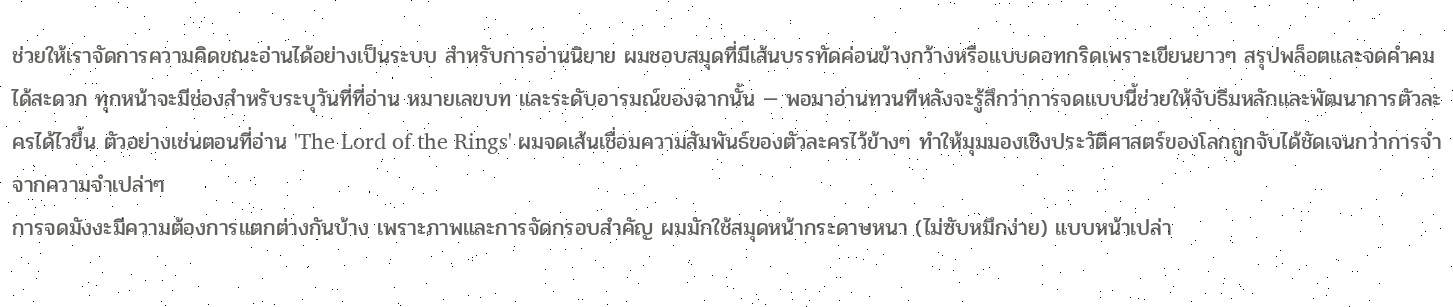ช่วยให้เราจัดการความคิดขณะอ่านได้อย่างเป็นระบบ สำหรับการอ่านนิยาย ผมชอบสมุดที่มีเส้นบรรทัดค่อนข้างกว้างหรือแบบดอทกริดเพราะเขียนยาวๆ สรุปพล็อตและจดคำคมได้สะดวก ทุกหน้าจะมีช่องสำหรับระบุวันที่ที่อ่าน หมายเลขบท และระดับอารมณ์ของฉากนั้น — พอมาอ่านทวนทีหลังจะรู้สึกว่าการจดแบบนี้ช่วยให้จับธีมหลักและพัฒนาการตัวละครได้ไวขึ้น ตัวอย่างเช่นตอนที่อ่าน 'The Lord of the Rings' ผมจดเส้นเชื่อมความสัมพันธ์ของตัวละครไว้ข้างๆ ทำให้มุมมองเชิงประวัติศาสตร์ของโลกถูกจับได้ชัดเจนกว่าการจำจากความจำเปล่าๆ
การจดมังงะมีความต้องการแตกต่างกันบ้าง เพราะภาพและการจัดกรอบสำคัญ ผมมักใช้สมุดหน้ากระดาษหนา (ไม่ซับหมึกง่าย) แบบหน้าเปล่า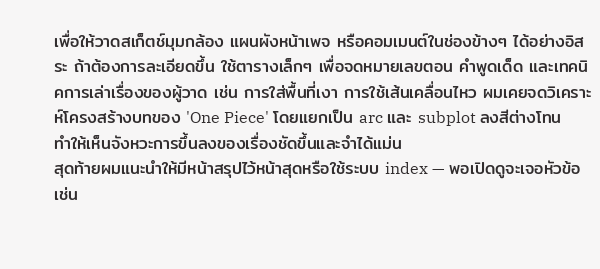เพื่อให้วาดสเก็ตช์มุมกล้อง แผนผังหน้าเพจ หรือคอมเมนต์ในช่องข้างๆ ได้อย่างอิสระ ถ้าต้องการละเอียดขึ้น ใช้ตารางเล็กๆ เพื่อจดหมายเลขตอน คำพูดเด็ด และเทคนิคการเล่าเรื่องของผู้วาด เช่น การใส่พื้นที่เงา การใช้เส้นเคลื่อนไหว ผมเคยจดวิเคราะห์โครงสร้างบทของ 'One Piece' โดยแยกเป็น arc และ subplot ลงสีต่างโทน ทำให้เห็นจังหวะการขึ้นลงของเรื่องชัดขึ้นและจำได้แม่น
สุดท้ายผมแนะนำให้มีหน้าสรุปไว้หน้าสุดหรือใช้ระบบ index — พอเปิดดูจะเจอหัวข้อเช่น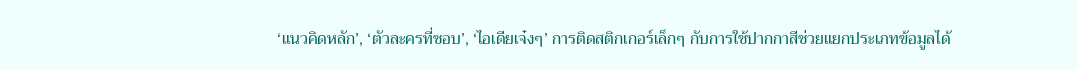‘แนวคิดหลัก’, ‘ตัวละครที่ชอบ’, ‘ไอเดียเจ๋งๆ’ การติดสติกเกอร์เล็กๆ กับการใช้ปากกาสีช่วยแยกประเภทข้อมูลได้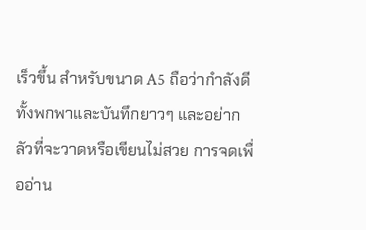เร็วขึ้น สำหรับขนาด A5 ถือว่ากำลังดีทั้งพกพาและบันทึกยาวๆ และอย่ากลัวที่จะวาดหรือเขียนไม่สวย การจดเพื่ออ่าน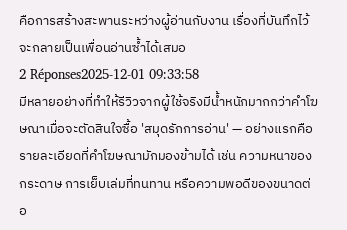คือการสร้างสะพานระหว่างผู้อ่านกับงาน เรื่องที่บันทึกไว้จะกลายเป็นเพื่อนอ่านซ้ำได้เสมอ
2 Réponses2025-12-01 09:33:58
มีหลายอย่างที่ทำให้รีวิวจากผู้ใช้จริงมีน้ำหนักมากกว่าคำโฆษณาเมื่อจะตัดสินใจซื้อ 'สมุดรักการอ่าน' — อย่างแรกคือรายละเอียดที่คำโฆษณามักมองข้ามได้ เช่น ความหนาของกระดาษ การเย็บเล่มที่ทนทาน หรือความพอดีของขนาดต่อ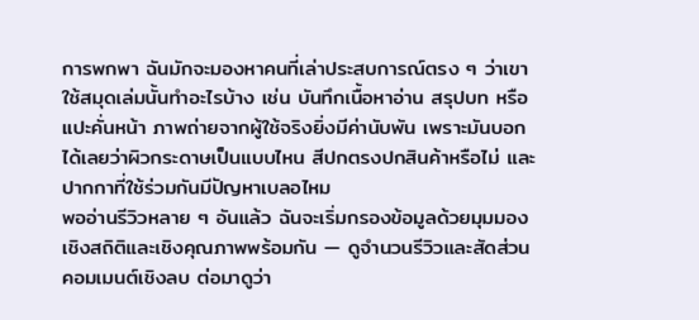การพกพา ฉันมักจะมองหาคนที่เล่าประสบการณ์ตรง ๆ ว่าเขาใช้สมุดเล่มนั้นทำอะไรบ้าง เช่น บันทึกเนื้อหาอ่าน สรุปบท หรือแปะคั่นหน้า ภาพถ่ายจากผู้ใช้จริงยิ่งมีค่านับพัน เพราะมันบอกได้เลยว่าผิวกระดาษเป็นแบบไหน สีปกตรงปกสินค้าหรือไม่ และปากกาที่ใช้ร่วมกันมีปัญหาเบลอไหม
พออ่านรีวิวหลาย ๆ อันแล้ว ฉันจะเริ่มกรองข้อมูลด้วยมุมมองเชิงสถิติและเชิงคุณภาพพร้อมกัน — ดูจำนวนรีวิวและสัดส่วนคอมเมนต์เชิงลบ ต่อมาดูว่า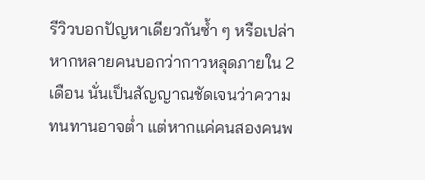รีวิวบอกปัญหาเดียวกันซ้ำ ๆ หรือเปล่า หากหลายคนบอกว่ากาวหลุดภายใน 2 เดือน นั่นเป็นสัญญาณชัดเจนว่าความทนทานอาจต่ำ แต่หากแค่คนสองคนพ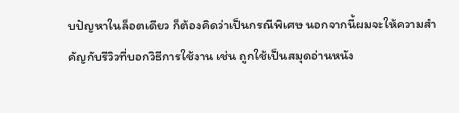บปัญหาในล็อตเดียว ก็ต้องคิดว่าเป็นกรณีพิเศษ นอกจากนี้ผมจะให้ความสำคัญกับรีวิวที่บอกวิธีการใช้งาน เช่น ถูกใช้เป็นสมุดอ่านหนัง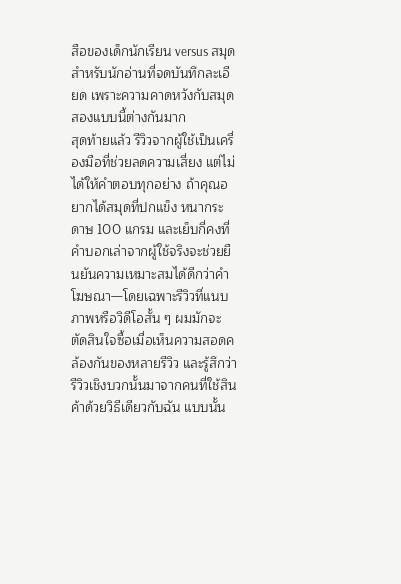สือของเด็กนักเรียน versus สมุดสำหรับนักอ่านที่จดบันทึกละเอียด เพราะความคาดหวังกับสมุดสองแบบนี้ต่างกันมาก
สุดท้ายแล้ว รีวิวจากผู้ใช้เป็นเครื่องมือที่ช่วยลดความเสี่ยง แต่ไม่ได้ให้คำตอบทุกอย่าง ถ้าคุณอยากได้สมุดที่ปกแข็ง หนากระดาษ 100 แกรม และเย็บกี่คงที่ คำบอกเล่าจากผู้ใช้จริงจะช่วยยืนยันความเหมาะสมได้ดีกว่าคำโฆษณา—โดยเฉพาะรีวิวที่แนบภาพหรือวิดีโอสั้น ๆ ผมมักจะตัดสินใจซื้อเมื่อเห็นความสอดคล้องกันของหลายรีวิว และรู้สึกว่ารีวิวเชิงบวกนั้นมาจากคนที่ใช้สินค้าด้วยวิธีเดียวกับฉัน แบบนั้น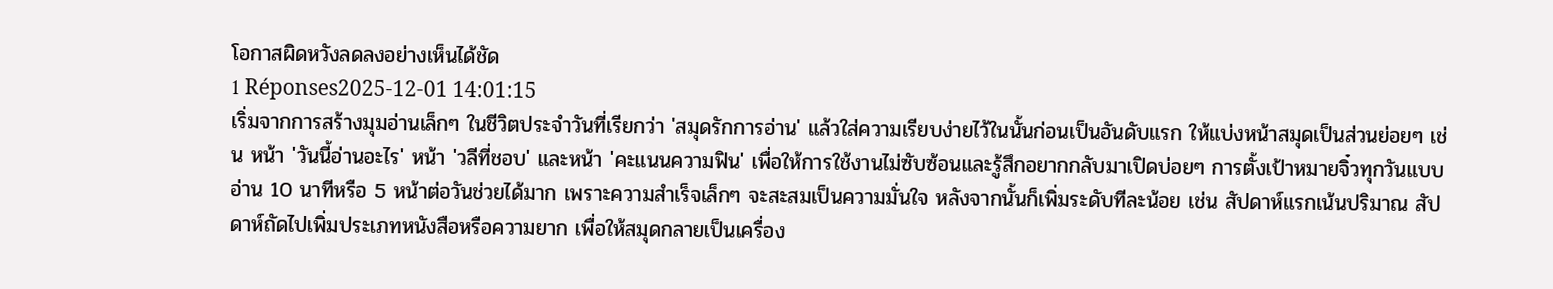โอกาสผิดหวังลดลงอย่างเห็นได้ชัด
1 Réponses2025-12-01 14:01:15
เริ่มจากการสร้างมุมอ่านเล็กๆ ในชีวิตประจำวันที่เรียกว่า 'สมุดรักการอ่าน' แล้วใส่ความเรียบง่ายไว้ในนั้นก่อนเป็นอันดับแรก ให้แบ่งหน้าสมุดเป็นส่วนย่อยๆ เช่น หน้า 'วันนี้อ่านอะไร' หน้า 'วลีที่ชอบ' และหน้า 'คะแนนความฟิน' เพื่อให้การใช้งานไม่ซับซ้อนและรู้สึกอยากกลับมาเปิดบ่อยๆ การตั้งเป้าหมายจิ๋วทุกวันแบบอ่าน 10 นาทีหรือ 5 หน้าต่อวันช่วยได้มาก เพราะความสำเร็จเล็กๆ จะสะสมเป็นความมั่นใจ หลังจากนั้นก็เพิ่มระดับทีละน้อย เช่น สัปดาห์แรกเน้นปริมาณ สัปดาห์ถัดไปเพิ่มประเภทหนังสือหรือความยาก เพื่อให้สมุดกลายเป็นเครื่อง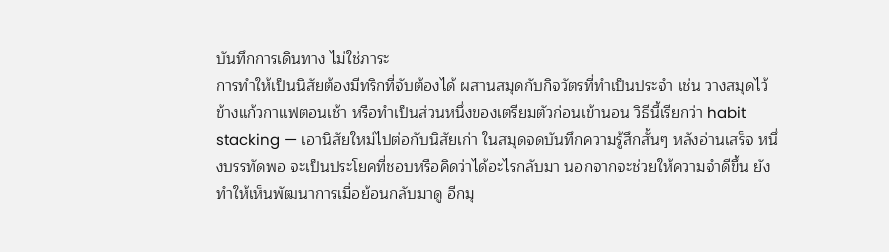บันทึกการเดินทาง ไม่ใช่ภาระ
การทำให้เป็นนิสัยต้องมีทริกที่จับต้องได้ ผสานสมุดกับกิจวัตรที่ทำเป็นประจำ เช่น วางสมุดไว้ข้างแก้วกาแฟตอนเช้า หรือทำเป็นส่วนหนึ่งของเตรียมตัวก่อนเข้านอน วิธีนี้เรียกว่า habit stacking — เอานิสัยใหม่ไปต่อกับนิสัยเก่า ในสมุดจดบันทึกความรู้สึกสั้นๆ หลังอ่านเสร็จ หนึ่งบรรทัดพอ จะเป็นประโยคที่ชอบหรือคิดว่าได้อะไรกลับมา นอกจากจะช่วยให้ความจำดีขึ้น ยังทำให้เห็นพัฒนาการเมื่อย้อนกลับมาดู อีกมุ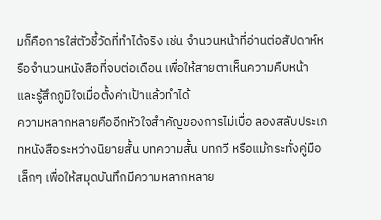มก็คือการใส่ตัวชี้วัดที่ทำได้จริง เช่น จำนวนหน้าที่อ่านต่อสัปดาห์หรือจำนวนหนังสือที่จบต่อเดือน เพื่อให้สายตาเห็นความคืบหน้าและรู้สึกภูมิใจเมื่อตั้งค่าเป้าแล้วทำได้
ความหลากหลายคืออีกหัวใจสำคัญของการไม่เบื่อ ลองสลับประเภทหนังสือระหว่างนิยายสั้น บทความสั้น บทกวี หรือแม้กระทั่งคู่มือเล็กๆ เพื่อให้สมุดบันทึกมีความหลากหลาย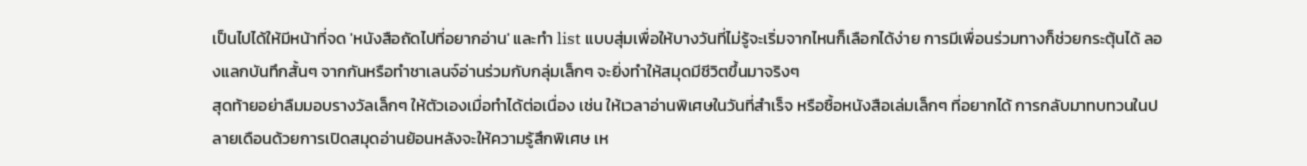เป็นไปได้ให้มีหน้าที่จด 'หนังสือถัดไปที่อยากอ่าน' และทำ list แบบสุ่มเพื่อให้บางวันที่ไม่รู้จะเริ่มจากไหนก็เลือกได้ง่าย การมีเพื่อนร่วมทางก็ช่วยกระตุ้นได้ ลองแลกบันทึกสั้นๆ จากกันหรือทำชาเลนจ์อ่านร่วมกับกลุ่มเล็กๆ จะยิ่งทำให้สมุดมีชีวิตขึ้นมาจริงๆ
สุดท้ายอย่าลืมมอบรางวัลเล็กๆ ให้ตัวเองเมื่อทำได้ต่อเนื่อง เช่น ให้เวลาอ่านพิเศษในวันที่สำเร็จ หรือซื้อหนังสือเล่มเล็กๆ ที่อยากได้ การกลับมาทบทวนในปลายเดือนด้วยการเปิดสมุดอ่านย้อนหลังจะให้ความรู้สึกพิเศษ เห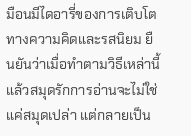มือนมีไดอารี่ของการเติบโตทางความคิดและรสนิยม ยืนยันว่าเมื่อทำตามวิธีเหล่านี้แล้วสมุดรักการอ่านจะไม่ใช่แค่สมุดเปล่า แต่กลายเป็น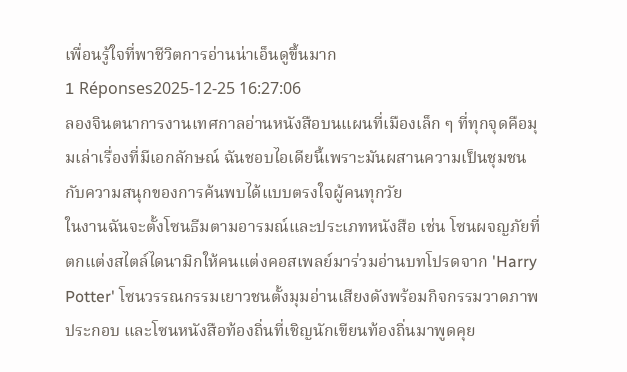เพื่อนรู้ใจที่พาชีวิตการอ่านน่าเอ็นดูขึ้นมาก
1 Réponses2025-12-25 16:27:06
ลองจินตนาการงานเทศกาลอ่านหนังสือบนแผนที่เมืองเล็ก ๆ ที่ทุกจุดคือมุมเล่าเรื่องที่มีเอกลักษณ์ ฉันชอบไอเดียนี้เพราะมันผสานความเป็นชุมชนกับความสนุกของการค้นพบได้แบบตรงใจผู้คนทุกวัย
ในงานฉันจะตั้งโซนธีมตามอารมณ์และประเภทหนังสือ เช่น โซนผจญภัยที่ตกแต่งสไตล์ไดนามิกให้คนแต่งคอสเพลย์มาร่วมอ่านบทโปรดจาก 'Harry Potter' โซนวรรณกรรมเยาวชนตั้งมุมอ่านเสียงดังพร้อมกิจกรรมวาดภาพประกอบ และโซนหนังสือท้องถิ่นที่เชิญนักเขียนท้องถิ่นมาพูดคุย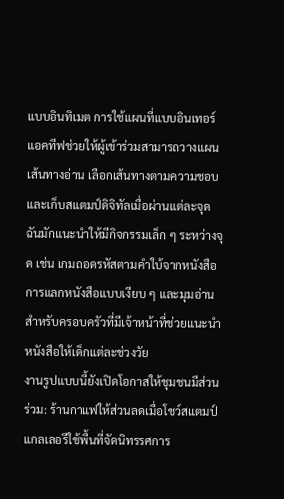แบบอินทิเมต การใช้แผนที่แบบอินเทอร์แอคทีฟช่วยให้ผู้เข้าร่วมสามารถวางแผนเส้นทางอ่าน เลือกเส้นทางตามความชอบ และเก็บสแตมป์ดิจิทัลเมื่อผ่านแต่ละจุด ฉันมักแนะนำให้มีกิจกรรมเล็ก ๆ ระหว่างจุด เช่น เกมถอดรหัสตามคำใบ้จากหนังสือ การแลกหนังสือแบบเงียบ ๆ และมุมอ่านสำหรับครอบครัวที่มีเจ้าหน้าที่ช่วยแนะนำหนังสือให้เด็กแต่ละช่วงวัย
งานรูปแบบนี้ยังเปิดโอกาสให้ชุมชนมีส่วนร่วม: ร้านกาแฟให้ส่วนลดเมื่อโชว์สแตมป์ แกลเลอรีใช้พื้นที่จัดนิทรรศการ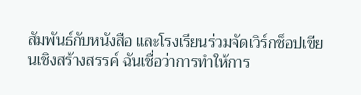สัมพันธ์กับหนังสือ และโรงเรียนร่วมจัดเวิร์กช็อปเขียนเชิงสร้างสรรค์ ฉันเชื่อว่าการทำให้การ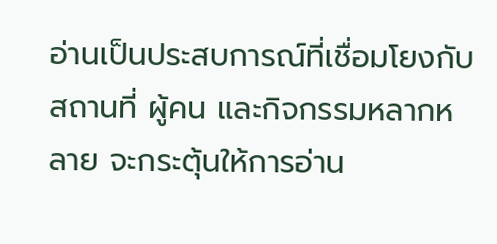อ่านเป็นประสบการณ์ที่เชื่อมโยงกับสถานที่ ผู้คน และกิจกรรมหลากหลาย จะกระตุ้นให้การอ่าน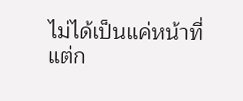ไม่ได้เป็นแค่หน้าที่ แต่ก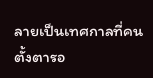ลายเป็นเทศกาลที่คนตั้งตารอ